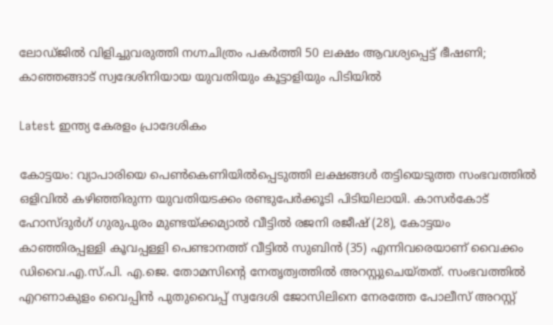ലോഡ്ജില്‍ വിളിച്ചുവരുത്തി നഗ്നചിത്രം പകര്‍ത്തി 50 ലക്ഷം ആവശ്യപ്പെട്ട് ഭീഷണി; കാഞ്ഞങ്ങാട് സ്വദേശിനിയായ യുവതിയും കൂട്ടാളിയും പിടിയില്‍

Latest ഇന്ത്യ കേരളം പ്രാദേശികം

കോട്ടയം: വ്യാപാരിയെ പെൺകെണിയിൽപ്പെടുത്തി ലക്ഷങ്ങൾ തട്ടിയെടുത്ത സംഭവത്തിൽ ഒളിവിൽ കഴിഞ്ഞിരുന്ന യുവതിയടക്കം രണ്ടുപേർക്കൂടി പിടിയിലായി. കാസർകോട് ഹോസ്ദുർഗ് ഗുരുപുരം മുണ്ടയ്ക്കമ്യാൽ വീട്ടിൽ രജനി രജീഷ് (28), കോട്ടയം കാഞ്ഞിരപ്പള്ളി കൂവപ്പള്ളി പെണ്ടാനത്ത് വീട്ടിൽ സുബിൻ (35) എന്നിവരെയാണ് വൈക്കം ഡിവൈ.എ.സ്.പി. എ.ജെ. തോമസിന്റെ നേതൃത്വത്തിൽ അറസ്റ്റുചെയ്തത്. സംഭവത്തിൽ എറണാകുളം വൈപ്പിൻ പുതുവൈപ്പ് സ്വദേശി ജോസിലിനെ നേരത്തേ പോലീസ് അറസ്റ്റ്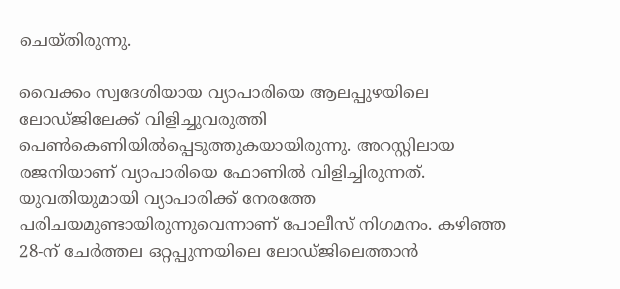ചെയ്തിരുന്നു.

വൈക്കം സ്വദേശിയായ വ്യാപാരിയെ ആലപ്പുഴയിലെ ലോഡ്ജിലേക്ക് വിളിച്ചുവരുത്തി പെൺകെണിയിൽപ്പെടുത്തുകയായിരുന്നു. അറസ്റ്റിലായ രജനിയാണ് വ്യാപാരിയെ ഫോണിൽ വിളിച്ചിരുന്നത്. യുവതിയുമായി വ്യാപാരിക്ക് നേരത്തേ പരിചയമുണ്ടായിരുന്നുവെന്നാണ് പോലീസ് നിഗമനം. കഴിഞ്ഞ 28-ന് ചേർത്തല ഒറ്റപ്പുന്നയിലെ ലോഡ്ജിലെത്താൻ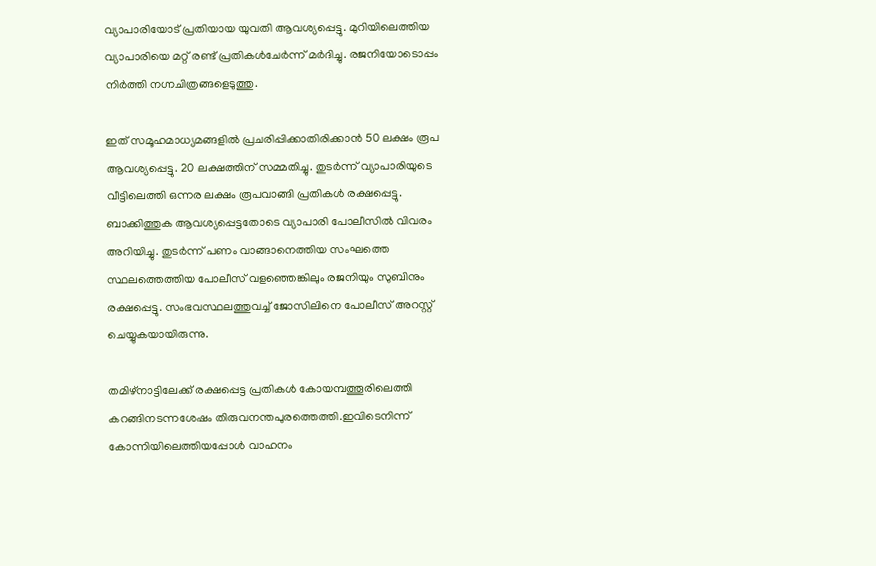വ്യാപാരിയോട് പ്രതിയായ യുവതി ആവശ്യപ്പെട്ടു. മുറിയിലെത്തിയ വ്യാപാരിയെ മറ്റ് രണ്ട് പ്രതികൾചേർന്ന് മർദിച്ചു. രജനിയോടൊപ്പം നിർത്തി നഗ്നചിത്രങ്ങളെടുത്തു.

ഇത് സമൂഹമാധ്യമങ്ങളിൽ പ്രചരിപ്പിക്കാതിരിക്കാൻ 50 ലക്ഷം രൂപ ആവശ്യപ്പെട്ടു. 20 ലക്ഷത്തിന് സമ്മതിച്ചു. തുടർന്ന് വ്യാപാരിയുടെ വീട്ടിലെത്തി ഒന്നര ലക്ഷം രൂപവാങ്ങി പ്രതികൾ രക്ഷപ്പെട്ടു. ബാക്കിത്തുക ആവശ്യപ്പെട്ടതോടെ വ്യാപാരി പോലീസിൽ വിവരം അറിയിച്ചു. തുടർന്ന് പണം വാങ്ങാനെത്തിയ സംഘത്തെ സ്ഥലത്തെത്തിയ പോലീസ് വളഞ്ഞെങ്കിലും രജനിയും സുബിനും രക്ഷപ്പെട്ടു. സംഭവസ്ഥലത്തുവച്ച് ജോസിലിനെ പോലീസ് അറസ്റ്റ് ചെയ്യുകയായിരുന്നു.

തമിഴ്നാട്ടിലേക്ക് രക്ഷപ്പെട്ട പ്രതികൾ കോയമ്പത്തൂരിലെത്തി കറങ്ങിനടന്നശേഷം തിരുവനന്തപുരത്തെത്തി.ഇവിടെനിന്ന് കോന്നിയിലെത്തിയപ്പോൾ വാഹനം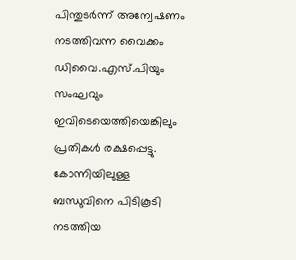പിന്തുടർന്ന് അന്വേഷണം നടത്തിവന്ന വൈക്കം ഡിവൈ.എസ്.പിയും സംഘവും ഇവിടെയെത്തിയെങ്കിലും പ്രതികൾ രക്ഷപ്പെട്ടു. കോന്നിയിലുള്ള ബന്ധുവിനെ പിടികൂടി നടത്തിയ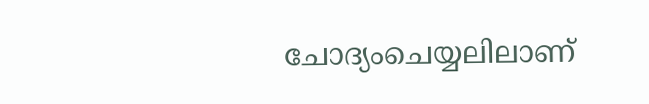ചോദ്യംചെയ്യലിലാണ്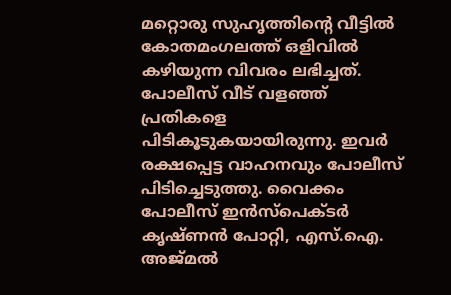മറ്റൊരു സുഹൃത്തിന്റെ വീട്ടിൽ കോതമംഗലത്ത് ഒളിവിൽ കഴിയുന്ന വിവരം ലഭിച്ചത്. പോലീസ് വീട് വളഞ്ഞ് പ്രതികളെ പിടികൂടുകയായിരുന്നു. ഇവർ രക്ഷപ്പെട്ട വാഹനവും പോലീസ് പിടിച്ചെടുത്തു. വൈക്കം പോലീസ് ഇൻസ്പെക്ടർ കൃഷ്ണൻ പോറ്റി, എസ്.ഐ. അജ്മൽ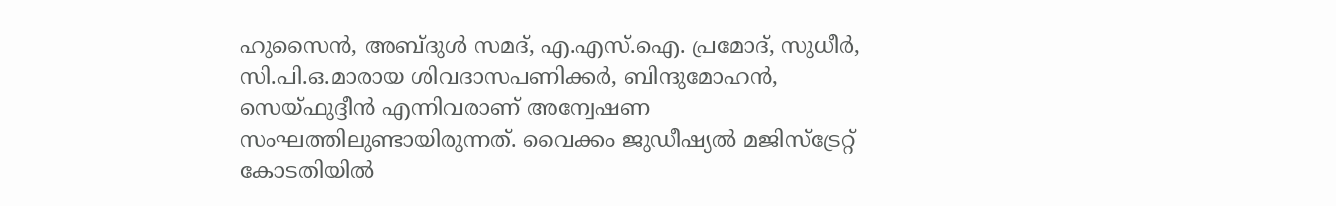ഹുസൈൻ, അബ്ദുൾ സമദ്, എ.എസ്.ഐ. പ്രമോദ്, സുധീർ, സി.പി.ഒ.മാരായ ശിവദാസപണിക്കർ, ബിന്ദുമോഹൻ, സെയ്ഫുദ്ദീൻ എന്നിവരാണ് അന്വേഷണ സംഘത്തിലുണ്ടായിരുന്നത്. വൈക്കം ജുഡീഷ്യൽ മജിസ്ട്രേറ്റ് കോടതിയിൽ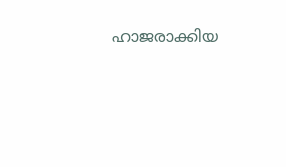ഹാജരാക്കിയ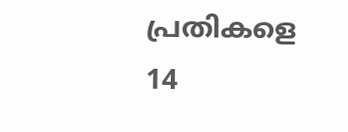പ്രതികളെ 14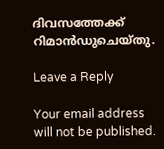ദിവസത്തേക്ക് റിമാൻഡുചെയ്തു.

Leave a Reply

Your email address will not be published.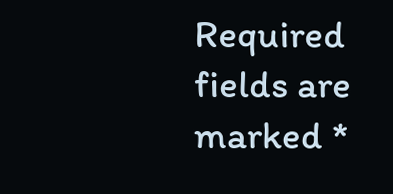Required fields are marked *